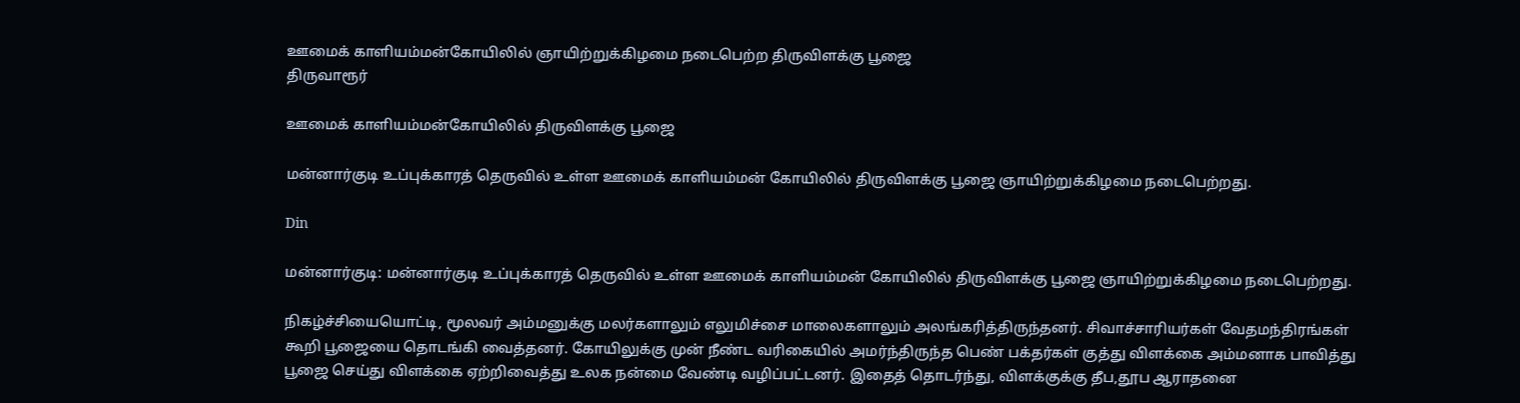ஊமைக் காளியம்மன்கோயிலில் ஞாயிற்றுக்கிழமை நடைபெற்ற திருவிளக்கு பூஜை
திருவாரூர்

ஊமைக் காளியம்மன்கோயிலில் திருவிளக்கு பூஜை

மன்னார்குடி உப்புக்காரத் தெருவில் உள்ள ஊமைக் காளியம்மன் கோயிலில் திருவிளக்கு பூஜை ஞாயிற்றுக்கிழமை நடைபெற்றது.

Din

மன்னார்குடி: மன்னார்குடி உப்புக்காரத் தெருவில் உள்ள ஊமைக் காளியம்மன் கோயிலில் திருவிளக்கு பூஜை ஞாயிற்றுக்கிழமை நடைபெற்றது.

நிகழ்ச்சியையொட்டி, மூலவர் அம்மனுக்கு மலர்களாலும் எலுமிச்சை மாலைகளாலும் அலங்கரித்திருந்தனர். சிவாச்சாரியர்கள் வேதமந்திரங்கள் கூறி பூஜையை தொடங்கி வைத்தனர். கோயிலுக்கு முன் நீண்ட வரிகையில் அமர்ந்திருந்த பெண் பக்தர்கள் குத்து விளக்கை அம்மனாக பாவித்து பூஜை செய்து விளக்கை ஏற்றிவைத்து உலக நன்மை வேண்டி வழிப்பட்டனர். இதைத் தொடர்ந்து, விளக்குக்கு தீப,தூப ஆராதனை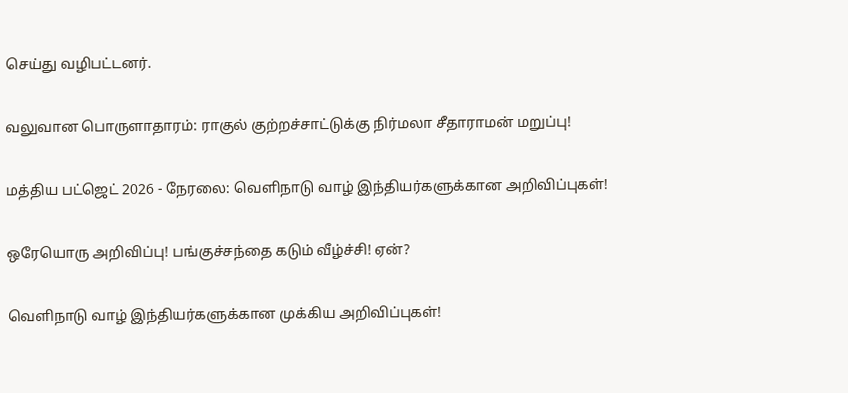செய்து வழிபட்டனர்.

வலுவான பொருளாதாரம்: ராகுல் குற்றச்சாட்டுக்கு நிர்மலா சீதாராமன் மறுப்பு!

மத்திய பட்ஜெட் 2026 - நேரலை: வெளிநாடு வாழ் இந்தியர்களுக்கான அறிவிப்புகள்!

ஒரேயொரு அறிவிப்பு! பங்குச்சந்தை கடும் வீழ்ச்சி! ஏன்?

வெளிநாடு வாழ் இந்தியர்களுக்கான முக்கிய அறிவிப்புகள்!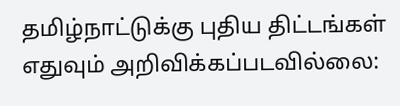தமிழ்நாட்டுக்கு புதிய திட்டங்கள் எதுவும் அறிவிக்கப்படவில்லை: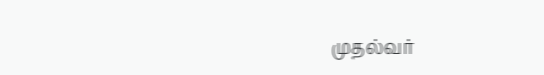முதல்வர்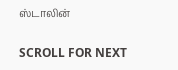ஸ்டாலின்

SCROLL FOR NEXT